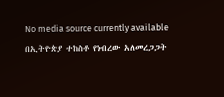No media source currently available
በኢትዮጵያ ተከስቶ የነብረው አለመረጋጋት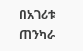በአገሪቱ ጠንካራ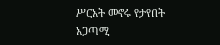ሥርአት መኖሩ የታየበት አጋጣሚ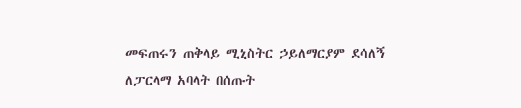መፍጠሩን ጠቅላይ ሚኒስትር ኃይለማርያም ደሳለኝ ለፓርላማ አባላት በሰጡት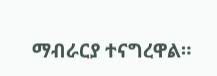ማብራርያ ተናግረዋል።